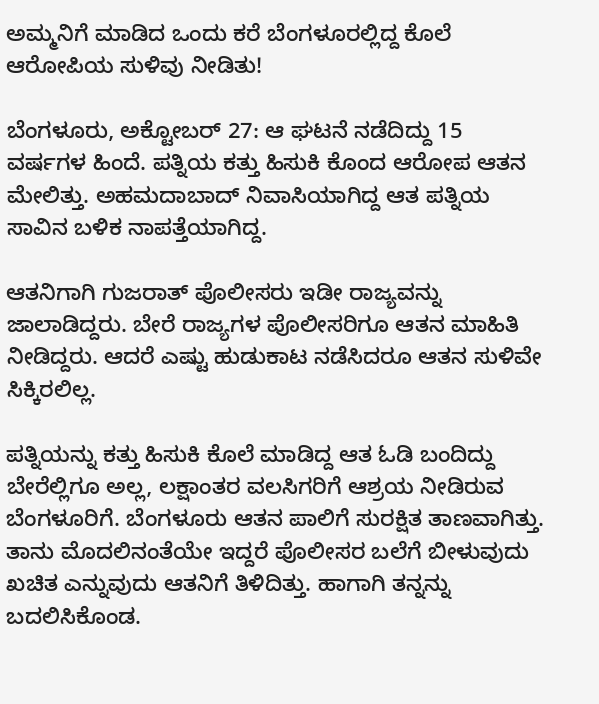ಅಮ್ಮನಿಗೆ ಮಾಡಿದ ಒಂದು ಕರೆ ಬೆಂಗಳೂರಲ್ಲಿದ್ದ ಕೊಲೆ ಆರೋಪಿಯ ಸುಳಿವು ನೀಡಿತು!

ಬೆಂಗಳೂರು, ಅಕ್ಟೋಬರ್ 27: ಆ ಘಟನೆ ನಡೆದಿದ್ದು 15 ವರ್ಷಗಳ ಹಿಂದೆ. ಪತ್ನಿಯ ಕತ್ತು ಹಿಸುಕಿ ಕೊಂದ ಆರೋಪ ಆತನ ಮೇಲಿತ್ತು. ಅಹಮದಾಬಾದ್ ನಿವಾಸಿಯಾಗಿದ್ದ ಆತ ಪತ್ನಿಯ ಸಾವಿನ ಬಳಿಕ ನಾಪತ್ತೆಯಾಗಿದ್ದ.

ಆತನಿಗಾಗಿ ಗುಜರಾತ್ ಪೊಲೀಸರು ಇಡೀ ರಾಜ್ಯವನ್ನು ಜಾಲಾಡಿದ್ದರು. ಬೇರೆ ರಾಜ್ಯಗಳ ಪೊಲೀಸರಿಗೂ ಆತನ ಮಾಹಿತಿ ನೀಡಿದ್ದರು. ಆದರೆ ಎಷ್ಟು ಹುಡುಕಾಟ ನಡೆಸಿದರೂ ಆತನ ಸುಳಿವೇ ಸಿಕ್ಕಿರಲಿಲ್ಲ.

ಪತ್ನಿಯನ್ನು ಕತ್ತು ಹಿಸುಕಿ ಕೊಲೆ ಮಾಡಿದ್ದ ಆತ ಓಡಿ ಬಂದಿದ್ದು ಬೇರೆಲ್ಲಿಗೂ ಅಲ್ಲ, ಲಕ್ಷಾಂತರ ವಲಸಿಗರಿಗೆ ಆಶ್ರಯ ನೀಡಿರುವ ಬೆಂಗಳೂರಿಗೆ. ಬೆಂಗಳೂರು ಆತನ ಪಾಲಿಗೆ ಸುರಕ್ಷಿತ ತಾಣವಾಗಿತ್ತು. ತಾನು ಮೊದಲಿನಂತೆಯೇ ಇದ್ದರೆ ಪೊಲೀಸರ ಬಲೆಗೆ ಬೀಳುವುದು ಖಚಿತ ಎನ್ನುವುದು ಆತನಿಗೆ ತಿಳಿದಿತ್ತು. ಹಾಗಾಗಿ ತನ್ನನ್ನು ಬದಲಿಸಿಕೊಂಡ.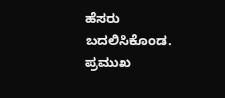ಹೆಸರು ಬದಲಿಸಿಕೊಂಡ. ಪ್ರಮುಖ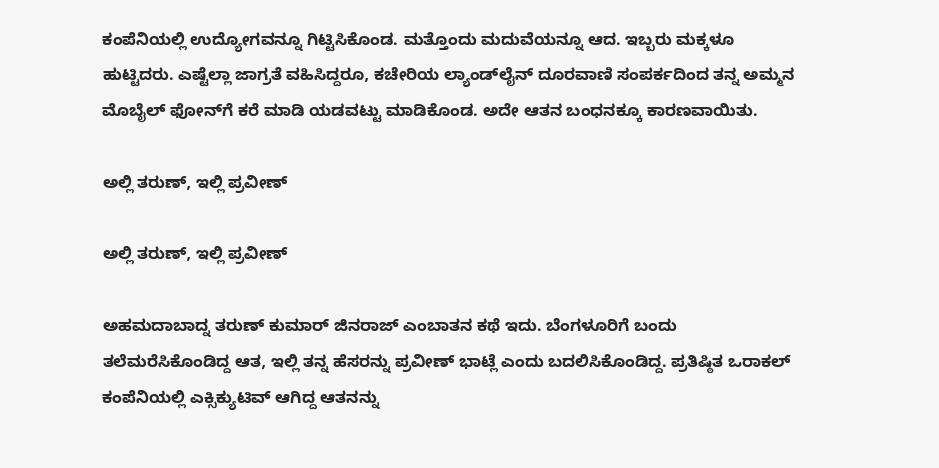ಕಂಪೆನಿಯಲ್ಲಿ ಉದ್ಯೋಗವನ್ನೂ ಗಿಟ್ಟಿಸಿಕೊಂಡ. ಮತ್ತೊಂದು ಮದುವೆಯನ್ನೂ ಆದ. ಇಬ್ಬರು ಮಕ್ಕಳೂ ಹುಟ್ಟಿದರು. ಎಷ್ಟೆಲ್ಲಾ ಜಾಗ್ರತೆ ವಹಿಸಿದ್ದರೂ, ಕಚೇರಿಯ ಲ್ಯಾಂಡ್‌ಲೈನ್ ದೂರವಾಣಿ ಸಂಪರ್ಕದಿಂದ ತನ್ನ ಅಮ್ಮನ ಮೊಬೈಲ್ ಫೋನ್‌ಗೆ ಕರೆ ಮಾಡಿ ಯಡವಟ್ಟು ಮಾಡಿಕೊಂಡ. ಅದೇ ಆತನ ಬಂಧನಕ್ಕೂ ಕಾರಣವಾಯಿತು.

ಅಲ್ಲಿ ತರುಣ್, ಇಲ್ಲಿ ಪ್ರವೀಣ್

ಅಲ್ಲಿ ತರುಣ್, ಇಲ್ಲಿ ಪ್ರವೀಣ್

ಅಹಮದಾಬಾದ್ನ ತರುಣ್ ಕುಮಾರ್ ಜಿನರಾಜ್ ಎಂಬಾತನ ಕಥೆ ಇದು. ಬೆಂಗಳೂರಿಗೆ ಬಂದು ತಲೆಮರೆಸಿಕೊಂಡಿದ್ದ ಆತ, ಇಲ್ಲಿ ತನ್ನ ಹೆಸರನ್ನು ಪ್ರವೀಣ್ ಭಾಟ್ಲೆ ಎಂದು ಬದಲಿಸಿಕೊಂಡಿದ್ದ. ಪ್ರತಿಷ್ಠಿತ ಒರಾಕಲ್ ಕಂಪೆನಿಯಲ್ಲಿ ಎಕ್ಸಿಕ್ಯುಟಿವ್ ಆಗಿದ್ದ ಆತನನ್ನು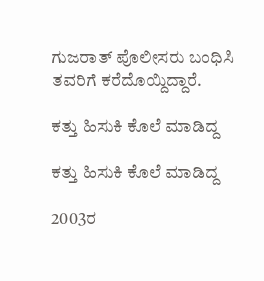ಗುಜರಾತ್ ಪೊಲೀಸರು ಬಂಧಿಸಿ ತವರಿಗೆ ಕರೆದೊಯ್ದಿದ್ದಾರೆ.

ಕತ್ತು ಹಿಸುಕಿ ಕೊಲೆ ಮಾಡಿದ್ದ

ಕತ್ತು ಹಿಸುಕಿ ಕೊಲೆ ಮಾಡಿದ್ದ

2003ರ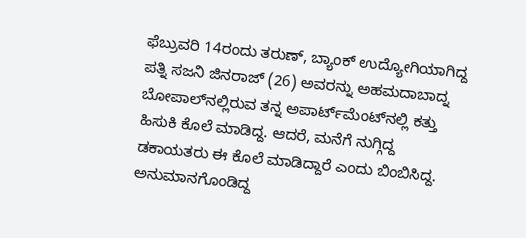ಫೆಬ್ರುವರಿ 14ರಂದು ತರುಣ್, ಬ್ಯಾಂಕ್ ಉದ್ಯೋಗಿಯಾಗಿದ್ದ ಪತ್ನಿ ಸಜನಿ ಜಿನರಾಜ್ (26) ಅವರನ್ನು ಅಹಮದಾಬಾದ್ನ ಬೋಪಾಲ್‌ನಲ್ಲಿರುವ ತನ್ನ ಅಪಾರ್ಟ್‌ಮೆಂಟ್‌ನಲ್ಲಿ ಕತ್ತು ಹಿಸುಕಿ ಕೊಲೆ ಮಾಡಿದ್ದ. ಆದರೆ, ಮನೆಗೆ ನುಗ್ಗಿದ್ದ ಡಕಾಯತರು ಈ ಕೊಲೆ ಮಾಡಿದ್ದಾರೆ ಎಂದು ಬಿಂಬಿಸಿದ್ದ. ಅನುಮಾನಗೊಂಡಿದ್ದ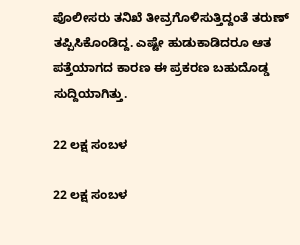ಪೊಲೀಸರು ತನಿಖೆ ತೀವ್ರಗೊಳಿಸುತ್ತಿದ್ದಂತೆ ತರುಣ್ ತಪ್ಪಿಸಿಕೊಂಡಿದ್ದ. ಎಷ್ಟೇ ಹುಡುಕಾಡಿದರೂ ಆತ ಪತ್ತೆಯಾಗದ ಕಾರಣ ಈ ಪ್ರಕರಣ ಬಹುದೊಡ್ಡ ಸುದ್ದಿಯಾಗಿತ್ತು.

22 ಲಕ್ಷ ಸಂಬಳ

22 ಲಕ್ಷ ಸಂಬಳ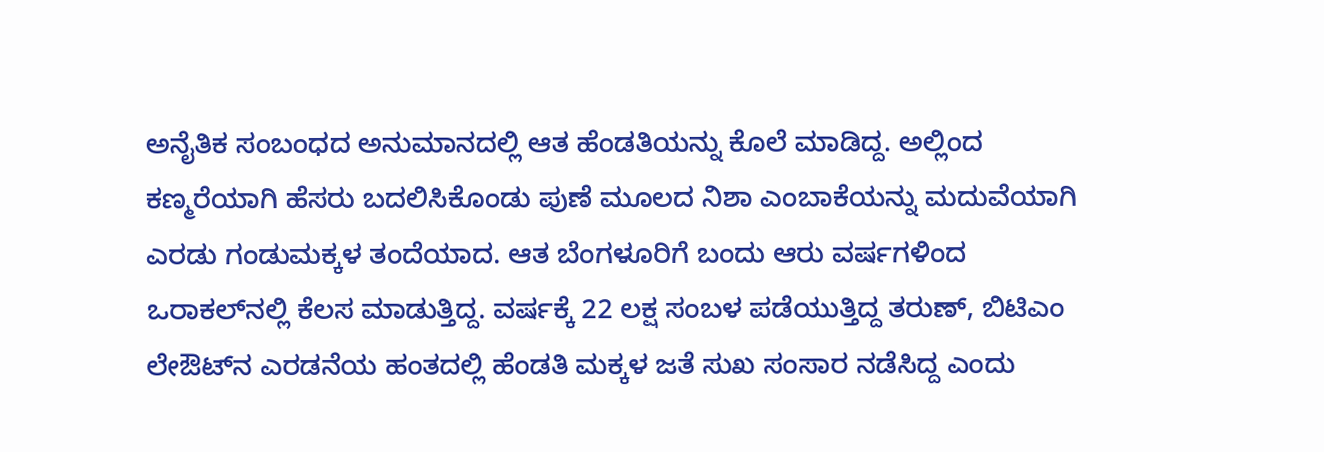ಅನೈತಿಕ ಸಂಬಂಧದ ಅನುಮಾನದಲ್ಲಿ ಆತ ಹೆಂಡತಿಯನ್ನು ಕೊಲೆ ಮಾಡಿದ್ದ. ಅಲ್ಲಿಂದ ಕಣ್ಮರೆಯಾಗಿ ಹೆಸರು ಬದಲಿಸಿಕೊಂಡು ಪುಣೆ ಮೂಲದ ನಿಶಾ ಎಂಬಾಕೆಯನ್ನು ಮದುವೆಯಾಗಿ ಎರಡು ಗಂಡುಮಕ್ಕಳ ತಂದೆಯಾದ. ಆತ ಬೆಂಗಳೂರಿಗೆ ಬಂದು ಆರು ವರ್ಷಗಳಿಂದ ಒರಾಕಲ್‌ನಲ್ಲಿ ಕೆಲಸ ಮಾಡುತ್ತಿದ್ದ. ವರ್ಷಕ್ಕೆ 22 ಲಕ್ಷ ಸಂಬಳ ಪಡೆಯುತ್ತಿದ್ದ ತರುಣ್, ಬಿಟಿಎಂ ಲೇಔಟ್‌ನ ಎರಡನೆಯ ಹಂತದಲ್ಲಿ ಹೆಂಡತಿ ಮಕ್ಕಳ ಜತೆ ಸುಖ ಸಂಸಾರ ನಡೆಸಿದ್ದ ಎಂದು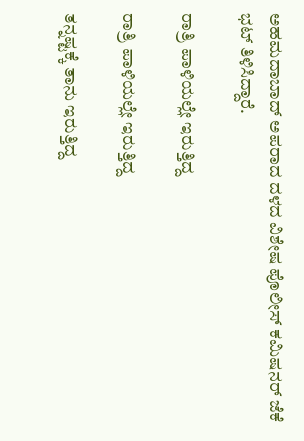ಅಹಮದಾಬಾದ್ ಅಪರಾದ ದಳದ ವಿಶೇಷ ಪೊಲೀಸ್ ಕಮಿಷನರ್ ಜೆಕೆ ಭಟ್ ತಿಳಿಸಿದ್ದಾರೆ.

ರಾತ್ರಿ ಪಾಳಿಯಲ್ಲೇ ಇರುತ್ತಿದ್ದ

ರಾತ್ರಿ ಪಾಳಿಯಲ್ಲೇ ಇರುತ್ತಿದ್ದ

ತನ್ನಷ್ಟಕ್ಕೆ ತಾನು ಇರುತ್ತಿದ್ದ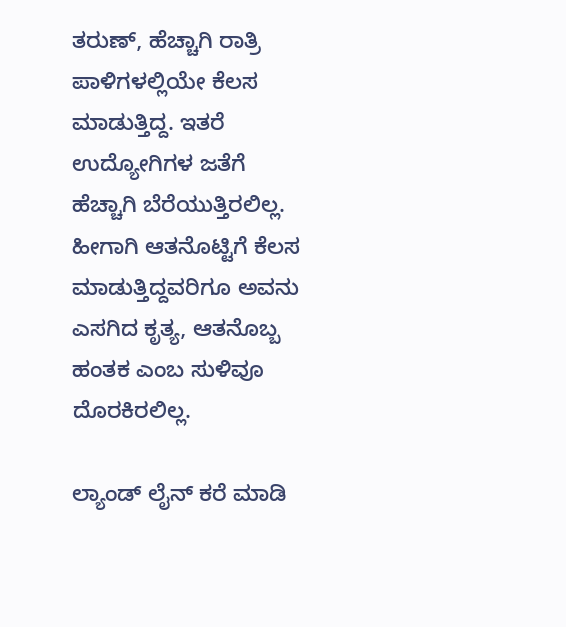ತರುಣ್, ಹೆಚ್ಚಾಗಿ ರಾತ್ರಿ ಪಾಳಿಗಳಲ್ಲಿಯೇ ಕೆಲಸ ಮಾಡುತ್ತಿದ್ದ. ಇತರೆ ಉದ್ಯೋಗಿಗಳ ಜತೆಗೆ ಹೆಚ್ಚಾಗಿ ಬೆರೆಯುತ್ತಿರಲಿಲ್ಲ. ಹೀಗಾಗಿ ಆತನೊಟ್ಟಿಗೆ ಕೆಲಸ ಮಾಡುತ್ತಿದ್ದವರಿಗೂ ಅವನು ಎಸಗಿದ ಕೃತ್ಯ, ಆತನೊಬ್ಬ ಹಂತಕ ಎಂಬ ಸುಳಿವೂ ದೊರಕಿರಲಿಲ್ಲ.

ಲ್ಯಾಂಡ್ ಲೈನ್ ಕರೆ ಮಾಡಿ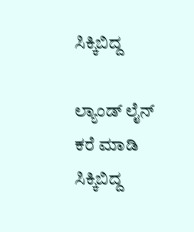ಸಿಕ್ಕಿಬಿದ್ದ

ಲ್ಯಾಂಡ್ ಲೈನ್ ಕರೆ ಮಾಡಿ ಸಿಕ್ಕಿಬಿದ್ದ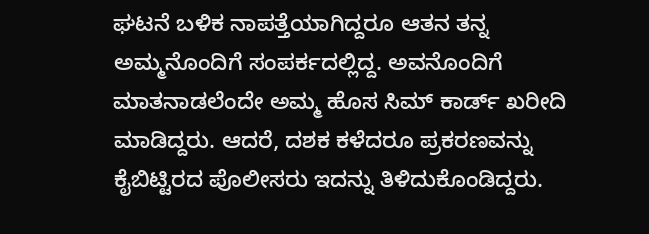ಘಟನೆ ಬಳಿಕ ನಾಪತ್ತೆಯಾಗಿದ್ದರೂ ಆತನ ತನ್ನ ಅಮ್ಮನೊಂದಿಗೆ ಸಂಪರ್ಕದಲ್ಲಿದ್ದ. ಅವನೊಂದಿಗೆ ಮಾತನಾಡಲೆಂದೇ ಅಮ್ಮ ಹೊಸ ಸಿಮ್ ಕಾರ್ಡ್ ಖರೀದಿ ಮಾಡಿದ್ದರು. ಆದರೆ, ದಶಕ ಕಳೆದರೂ ಪ್ರಕರಣವನ್ನು ಕೈಬಿಟ್ಟಿರದ ಪೊಲೀಸರು ಇದನ್ನು ತಿಳಿದುಕೊಂಡಿದ್ದರು.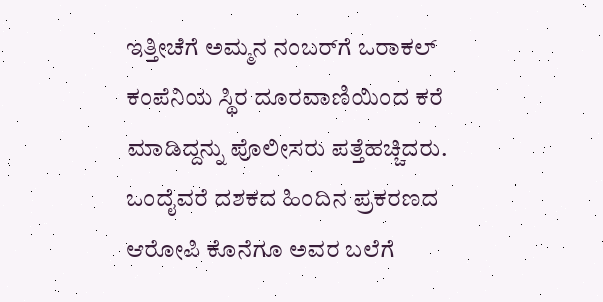ಇತ್ತೀಚೆಗೆ ಅಮ್ಮನ ನಂಬರ್‌ಗೆ ಒರಾಕಲ್ ಕಂಪೆನಿಯ ಸ್ಥಿರ ದೂರವಾಣಿಯಿಂದ ಕರೆ ಮಾಡಿದ್ದನ್ನು ಪೊಲೀಸರು ಪತ್ತೆಹಚ್ಚಿದರು. ಒಂದೈವರೆ ದಶಕದ ಹಿಂದಿನ ಪ್ರಕರಣದ ಆರೋಪಿ ಕೊನೆಗೂ ಅವರ ಬಲೆಗೆ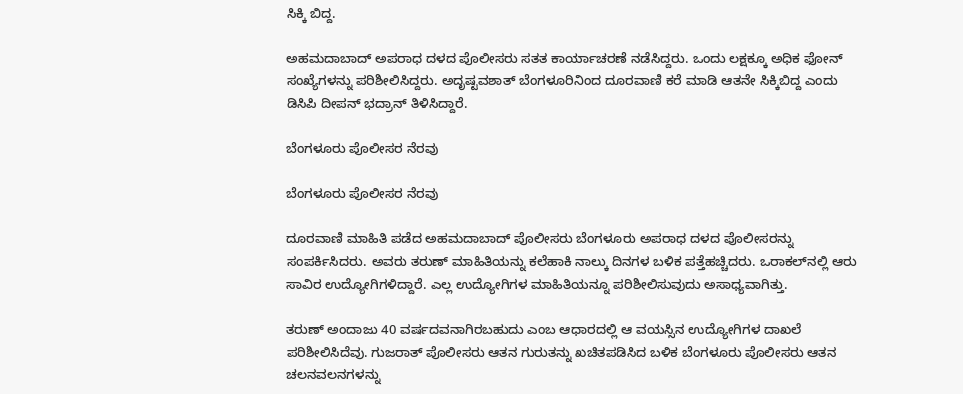ಸಿಕ್ಕಿ ಬಿದ್ದ.

ಅಹಮದಾಬಾದ್ ಅಪರಾಧ ದಳದ ಪೊಲೀಸರು ಸತತ ಕಾರ್ಯಾಚರಣೆ ನಡೆಸಿದ್ದರು. ಒಂದು ಲಕ್ಷಕ್ಕೂ ಅಧಿಕ ಫೋನ್ ಸಂಖ್ಯೆಗಳನ್ನು ಪರಿಶೀಲಿಸಿದ್ದರು. ಅದೃಷ್ಟವಶಾತ್ ಬೆಂಗಳೂರಿನಿಂದ ದೂರವಾಣಿ ಕರೆ ಮಾಡಿ ಆತನೇ ಸಿಕ್ಕಿಬಿದ್ದ ಎಂದು ಡಿಸಿಪಿ ದೀಪನ್ ಭದ್ರಾನ್ ತಿಳಿಸಿದ್ದಾರೆ.

ಬೆಂಗಳೂರು ಪೊಲೀಸರ ನೆರವು

ಬೆಂಗಳೂರು ಪೊಲೀಸರ ನೆರವು

ದೂರವಾಣಿ ಮಾಹಿತಿ ಪಡೆದ ಅಹಮದಾಬಾದ್ ಪೊಲೀಸರು ಬೆಂಗಳೂರು ಅಪರಾಧ ದಳದ ಪೊಲೀಸರನ್ನು ಸಂಪರ್ಕಿಸಿದರು. ಅವರು ತರುಣ್ ಮಾಹಿತಿಯನ್ನು ಕಲೆಹಾಕಿ ನಾಲ್ಕು ದಿನಗಳ ಬಳಿಕ ಪತ್ತೆಹಚ್ಚಿದರು. ಒರಾಕಲ್‌ನಲ್ಲಿ ಆರು ಸಾವಿರ ಉದ್ಯೋಗಿಗಳಿದ್ದಾರೆ. ಎಲ್ಲ ಉದ್ಯೋಗಿಗಳ ಮಾಹಿತಿಯನ್ನೂ ಪರಿಶೀಲಿಸುವುದು ಅಸಾಧ್ಯವಾಗಿತ್ತು.

ತರುಣ್ ಅಂದಾಜು 40 ವರ್ಷದವನಾಗಿರಬಹುದು ಎಂಬ ಆಧಾರದಲ್ಲಿ ಆ ವಯಸ್ಸಿನ ಉದ್ಯೋಗಿಗಳ ದಾಖಲೆ ಪರಿಶೀಲಿಸಿದೆವು. ಗುಜರಾತ್ ಪೊಲೀಸರು ಆತನ ಗುರುತನ್ನು ಖಚಿತಪಡಿಸಿದ ಬಳಿಕ ಬೆಂಗಳೂರು ಪೊಲೀಸರು ಆತನ ಚಲನವಲನಗಳನ್ನು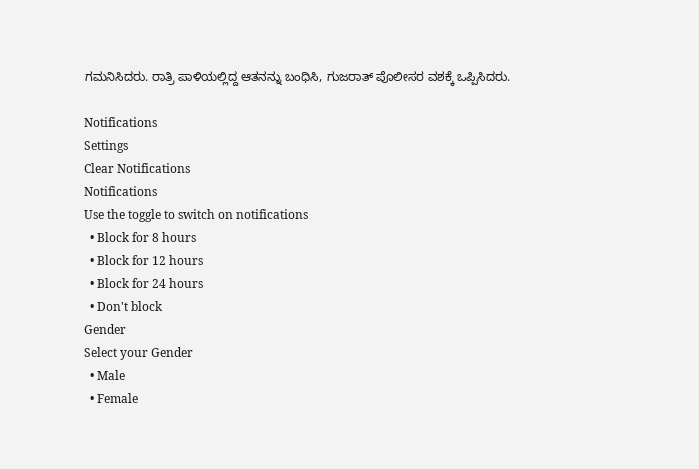ಗಮನಿಸಿದರು. ರಾತ್ರಿ ಪಾಳಿಯಲ್ಲಿದ್ದ ಆತನನ್ನು ಬಂಧಿಸಿ, ಗುಜರಾತ್ ಪೊಲೀಸರ ವಶಕ್ಕೆ ಒಪ್ಪಿಸಿದರು.

Notifications
Settings
Clear Notifications
Notifications
Use the toggle to switch on notifications
  • Block for 8 hours
  • Block for 12 hours
  • Block for 24 hours
  • Don't block
Gender
Select your Gender
  • Male
  • Female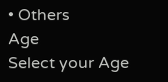• Others
Age
Select your Age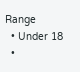Range
  • Under 18
  •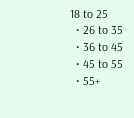18 to 25
  • 26 to 35
  • 36 to 45
  • 45 to 55
  • 55+